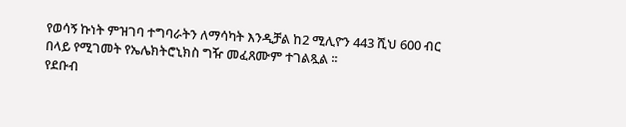የወሳኝ ኩነት ምዝገባ ተግባራትን ለማሳካት እንዲቻል ከ2 ሚሊዮን 443 ሺህ 600 ብር በላይ የሚገመት የኤሌክትሮኒክስ ግዥ መፈጸሙም ተገልጿል ፡፡
የደቡብ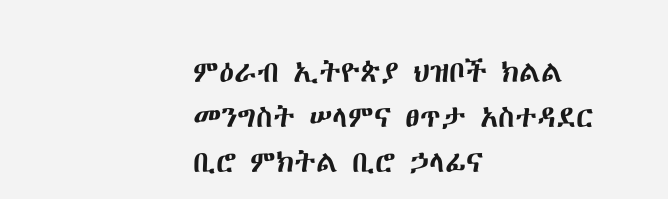ምዕራብ ኢትዮጵያ ህዝቦች ክልል መንግስት ሠላምና ፀጥታ አስተዳደር ቢሮ ምክትል ቢሮ ኃላፊና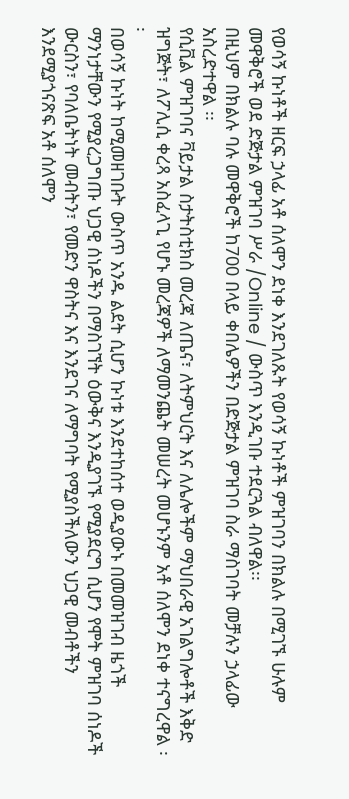የወሳኝ ኩነቶች ዘርፍ ኃላፊ አቶ ሰለሞን ደነቀ እንደገለጹት የወሳኝ ኩነቶች ምዝገባን በክልሉ በሚገኙ ሁሉም መዋቅሮች ወደ ድጅታል ምዝገባ ሥራ /Online / ውስጥ እንዲገቡ ተደርጓል ብለዋል፡፡
በዚህም በክልሉ ባሉ መዋቅሮች ከ700 በላይ ቀበሌዎችን በድጅታል ምዝገባ ስራ ማስገባት መቻሉን ኃላፊው አስረድተዋል ፡፡
የሲቪል ምዝገባና ቫይታል ስታትስቲክስ መረጃ ለጤና፣ ለትምህርት እና ለሌሎችም ማህበራዊ አገልግሎቶች እቅድ ዝግጅት፣ ለፖሊሲ ቀረጻ አስፈላጊ የሆኑ መረጃዎች ለማመንጨት መሠረት መሆኑንም አቶ ሰለሞን ደነቀ ተናግረዋል ፡፡
በወሳኝ ኩነት ከሚመዘገቡት ውስጥ አንዱ ልደት ሲሆን ኩነቱ እንደተከሰተ ወዲያውኑ በመመዝገብ ዜጎች ማንነታቸውን የሚያረጋግጡ ህጋዊ ሰነዶችን በማስገኘት ዕውቅና እንዲያገኙ የሚያደርግ ሲሆን የሞት ምዝገባ ሰነዶች ውርስን፣ የባለቤትነት መብትን፣ የመድን ዋስትና እና እንደገና ለማግባት የሚያስችለውን ህጋዊ መብቶችን እንደሚያጎናጽፍ አቶ ሰለሞን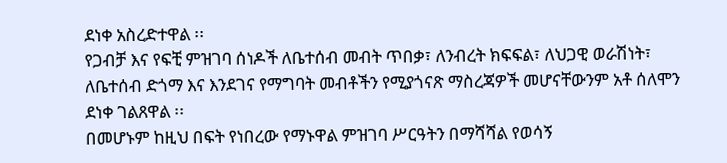ደነቀ አስረድተዋል ፡፡
የጋብቻ እና የፍቺ ምዝገባ ሰነዶች ለቤተሰብ መብት ጥበቃ፣ ለንብረት ክፍፍል፣ ለህጋዊ ወራሽነት፣ ለቤተሰብ ድጎማ እና እንደገና የማግባት መብቶችን የሚያጎናጽ ማስረጃዎች መሆናቸውንም አቶ ሰለሞን ደነቀ ገልጸዋል ፡፡
በመሆኑም ከዚህ በፍት የነበረው የማኑዋል ምዝገባ ሥርዓትን በማሻሻል የወሳኝ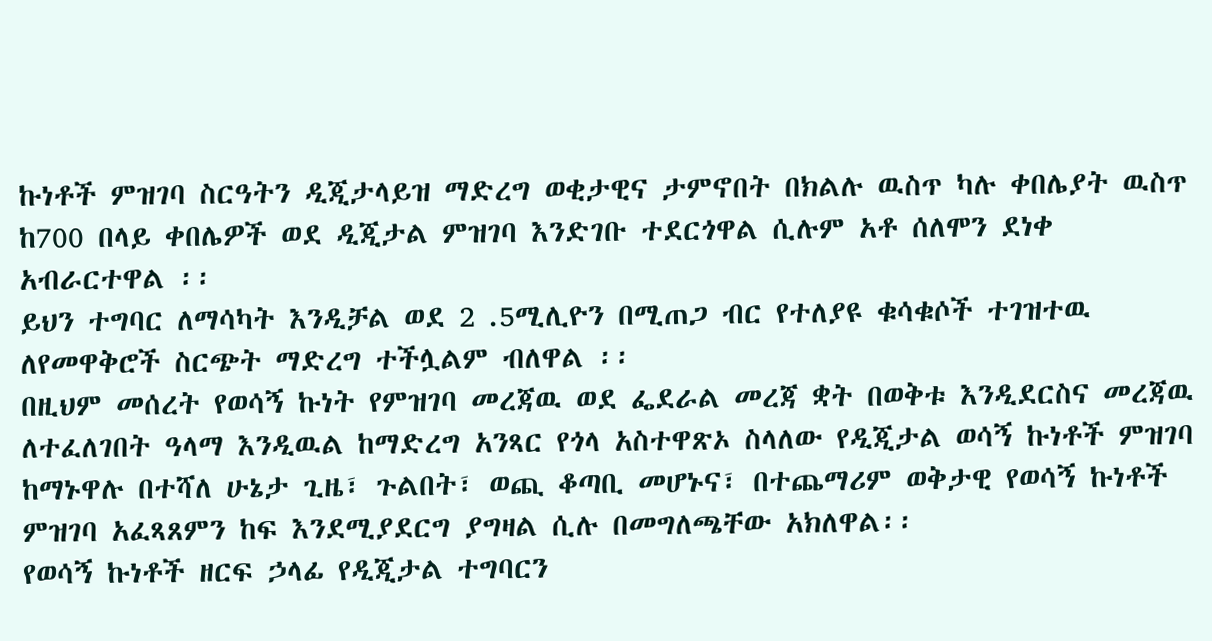ኩነቶች ምዝገባ ስርዓትን ዲጂታላይዝ ማድረግ ወቂታዊና ታምኖበት በክልሉ ዉስጥ ካሉ ቀበሌያት ዉስጥ ከ700 በላይ ቀበሌዎች ወደ ዲጂታል ምዝገባ እንድገቡ ተደርጎዋል ሲሉም አቶ ሰለሞን ደነቀ አብራርተዋል ፡፡
ይህን ተግባር ለማሳካት እንዲቻል ወደ 2 .5ሚሊዮን በሚጠጋ ብር የተለያዩ ቁሳቁሶች ተገዝተዉ ለየመዋቅሮች ስርጭት ማድረግ ተችሏልም ብለዋል ፡፡
በዚህም መሰረት የወሳኝ ኩነት የምዝገባ መረጃዉ ወደ ፌደራል መረጃ ቋት በወቅቱ እንዲደርስና መረጃዉ ለተፈለገበት ዓላማ እንዲዉል ከማድረግ አንጻር የጎላ አስተዋጽኦ ስላለው የዲጂታል ወሳኝ ኩነቶች ምዝገባ ከማኑዋሉ በተሻለ ሁኔታ ጊዜ፣ ጉልበት፣ ወጪ ቆጣቢ መሆኑና፣ በተጨማሪም ወቅታዊ የወሳኝ ኩነቶች ምዝገባ አፈጻጸምን ከፍ እንደሚያደርግ ያግዛል ሲሉ በመግለጫቸው አክለዋል፡፡
የወሳኝ ኩነቶች ዘርፍ ኃላፊ የዲጂታል ተግባርን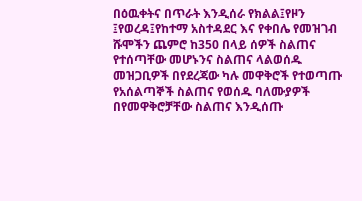በዕዉቀትና በጥራት እንዲሰራ የክልል፤የዞን ፤የወረዳ፤የከተማ አስተዳደር እና የቀበሌ የመዝገብ ሹሞችን ጨምሮ ከ350 በላይ ሰዎች ስልጠና የተሰጣቸው መሆኑንና ስልጠና ላልወሰዱ መዝጋቢዎች በየደረጃው ካሉ መዋቅሮች የተወጣጡ የአሰልጣኞች ስልጠና የወሰዱ ባለሙያዎች በየመዋቅሮቻቸው ስልጠና እንዲሰጡ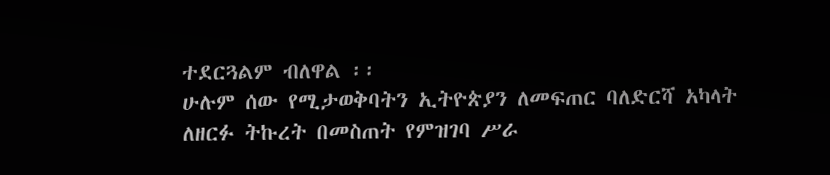ተደርጓልም ብለዋል ፡፡
ሁሉም ሰው የሚታወቅባትን ኢትዮጵያን ለመፍጠር ባለድርሻ አካላት ለዘርፉ ትኩረት በመስጠት የምዝገባ ሥራ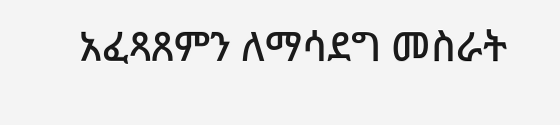አፈጻጸምን ለማሳደግ መስራት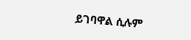ይገባዋል ሲሉም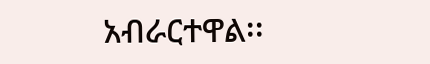አብራርተዋል፡፡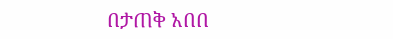በታጠቅ አበበ